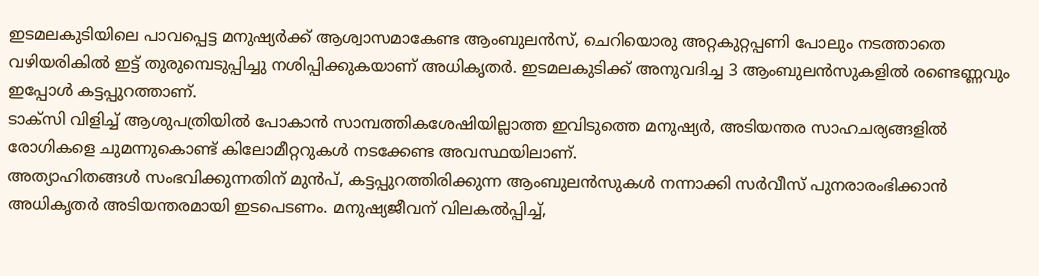ഇടമലകുടിയിലെ പാവപ്പെട്ട മനുഷ്യർക്ക് ആശ്വാസമാകേണ്ട ആംബുലൻസ്, ചെറിയൊരു അറ്റകുറ്റപ്പണി പോലും നടത്താതെ വഴിയരികിൽ ഇട്ട് തുരുമ്പെടുപ്പിച്ചു നശിപ്പിക്കുകയാണ് അധികൃതർ. ഇടമലകുടിക്ക് അനുവദിച്ച 3 ആംബുലൻസുകളിൽ രണ്ടെണ്ണവും ഇപ്പോൾ കട്ടപ്പുറത്താണ്.
ടാക്സി വിളിച്ച് ആശുപത്രിയിൽ പോകാൻ സാമ്പത്തികശേഷിയില്ലാത്ത ഇവിടുത്തെ മനുഷ്യർ, അടിയന്തര സാഹചര്യങ്ങളിൽ രോഗികളെ ചുമന്നുകൊണ്ട് കിലോമീറ്ററുകൾ നടക്കേണ്ട അവസ്ഥയിലാണ്.
അത്യാഹിതങ്ങൾ സംഭവിക്കുന്നതിന് മുൻപ്, കട്ടപ്പുറത്തിരിക്കുന്ന ആംബുലൻസുകൾ നന്നാക്കി സർവീസ് പുനരാരംഭിക്കാൻ അധികൃതർ അടിയന്തരമായി ഇടപെടണം. മനുഷ്യജീവന് വിലകൽപ്പിച്ച്,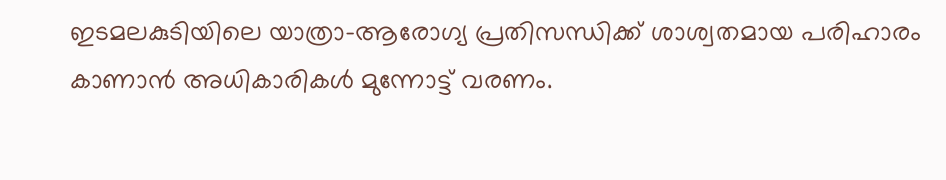ഇടമലകുടിയിലെ യാത്രാ-ആരോഗ്യ പ്രതിസന്ധിക്ക് ശാശ്വതമായ പരിഹാരം കാണാൻ അധികാരികൾ മുന്നോട്ട് വരണം.